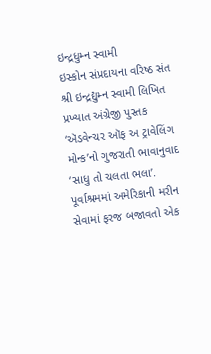ઇન્દ્રધુમ્ન સ્વામી
ઇસ્કોન સંપ્રદાયના વરિષ્ઠ સંત શ્રી ઇન્દ્રદ્યુમ્ન સ્વામી લિખિત પ્રખ્યાત અંગ્રેજી પુસ્તક ‘ઍડવેન્ચર ઑફ અ ટ્રાવેલિંગ મોન્ક’નો ગુજરાતી ભાવાનુવાદ ‘સાધુ તો ચલતા ભલા’. પૂર્વાશ્રમમાં અમેરિકાની મરીન સેવામાં ફરજ બજાવતો એક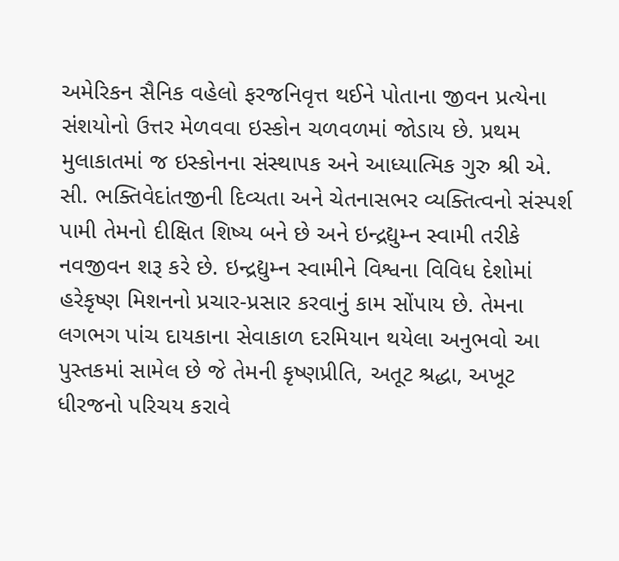અમેરિકન સૈનિક વહેલો ફરજનિવૃત્ત થઈને પોતાના જીવન પ્રત્યેના સંશયોનો ઉત્તર મેળવવા ઇસ્કોન ચળવળમાં જોડાય છે. પ્રથમ મુલાકાતમાં જ ઇસ્કોનના સંસ્થાપક અને આધ્યાત્મિક ગુરુ શ્રી એ. સી. ભક્તિવેદાંતજીની દિવ્યતા અને ચેતનાસભર વ્યક્તિત્વનો સંસ્પર્શ પામી તેમનો દીક્ષિત શિષ્ય બને છે અને ઇન્દ્રદ્યુમ્ન સ્વામી તરીકે નવજીવન શરૂ કરે છે. ઇન્દ્રદ્યુમ્ન સ્વામીને વિશ્વના વિવિધ દેશોમાં હરેકૃષ્ણ મિશનનો પ્રચાર-પ્રસાર કરવાનું કામ સોંપાય છે. તેમના લગભગ પાંચ દાયકાના સેવાકાળ દરમિયાન થયેલા અનુભવો આ પુસ્તકમાં સામેલ છે જે તેમની કૃષ્ણપ્રીતિ, અતૂટ શ્રદ્ધા, અખૂટ ધીરજનો પરિચય કરાવે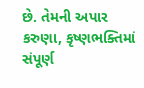છે. તેમની અપાર કરુણા, કૃષ્ણભક્તિમાં સંપૂર્ણ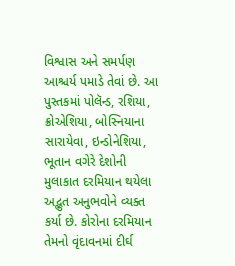વિશ્વાસ અને સમર્પણ આશ્ચર્ય પમાડે તેવાં છે. આ પુસ્તકમાં પોલૅન્ડ, રશિયા, ક્રોએશિયા, બોસ્નિયાના સારાયેવા, ઇન્ડોનેશિયા, ભૂતાન વગેરે દેશોની મુલાકાત દરમિયાન થયેલા અદ્ભુત અનુભવોને વ્યક્ત કર્યા છે. કોરોના દરમિયાન તેમનો વૃંદાવનમાં દીર્ઘ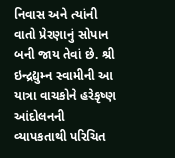નિવાસ અને ત્યાંની વાતો પ્રેરણાનું સોપાન બની જાય તેવાં છે. શ્રી ઇન્દ્રદ્યુમ્ન સ્વામીની આ યાત્રા વાચકોને હરેકૃષ્ણ આંદોલનની વ્યાપકતાથી પરિચિત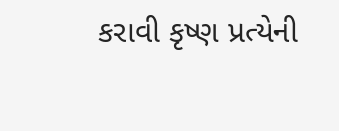કરાવી કૃષ્ણ પ્રત્યેની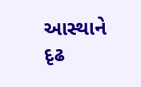આસ્થાને દૃઢ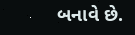બનાવે છે.